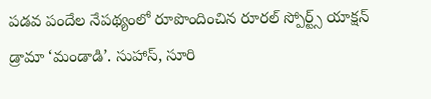పడవ పందేల నేపథ్యంలో రూపొందించిన రూరల్ స్పోర్ట్స్ యాక్షన్ డ్రామా ‘మండాడి’. సుహాస్, సూరి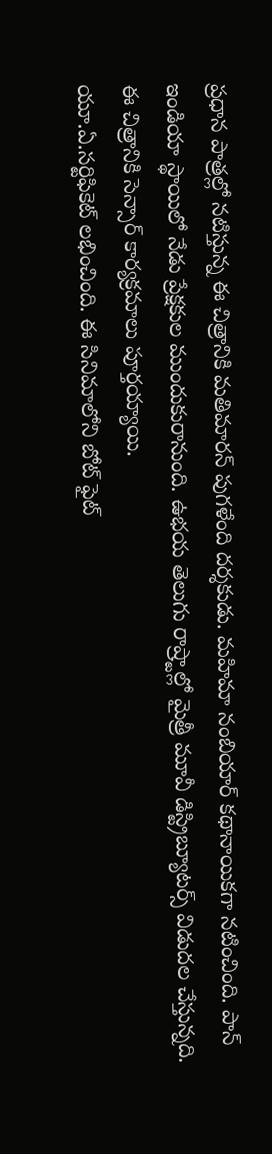ప్రధాన పాత్రల్లో నటిస్తున్న ఈ చిత్రానికి మతిమారన్ పుగళేంది దర్శకుడు. మహిమా నంబియార్ కథానాయికగా నటించింది. పాన్ ఇండియా స్థాయిలో నేడు ప్రేక్షకుల ముందుకురానుంది. ఉభయ తెలుగు రాష్ర్టాల్లో మైత్రీ మూవీ డిస్ట్రిబ్యూటర్స్ విడుదల చేస్తున్నది. ఈ చిత్రానికి సెన్సార్ కార్యక్రమాలు పూర్తయ్యాయి.
యూ.ఏ.సర్టిఫికెట్ లభించింది. ఈ సినిమాలోని బోట్ ఫైట్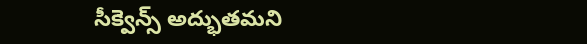సీక్వెన్స్ అద్భుతమని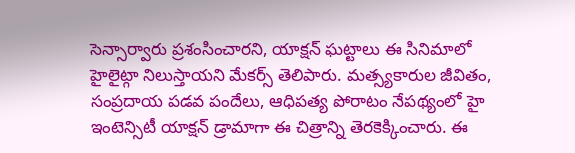సెన్సార్వారు ప్రశంసించారని, యాక్షన్ ఘట్టాలు ఈ సినిమాలో హైలైట్గా నిలుస్తాయని మేకర్స్ తెలిపారు. మత్స్యకారుల జీవితం, సంప్రదాయ పడవ పందేలు, ఆధిపత్య పోరాటం నేపథ్యంలో హై ఇంటెన్సిటీ యాక్షన్ డ్రామాగా ఈ చిత్రాన్ని తెరకెక్కించారు. ఈ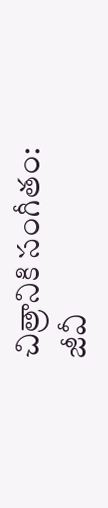చిత్రానికి సంగీతం: జీవీ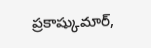ప్రకాష్కుమార్,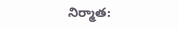నిర్మాత: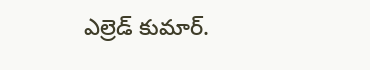ఎల్రెడ్ కుమార్.